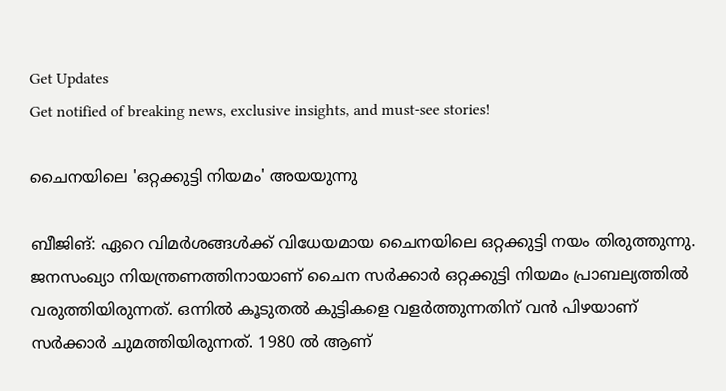Get Updates
Get notified of breaking news, exclusive insights, and must-see stories!

ചൈനയിലെ 'ഒറ്റക്കുട്ടി നിയമം' അയയുന്നു

ബീജിങ്: ഏറെ വിമര്‍ശങ്ങള്‍ക്ക് വിധേയമായ ചൈനയിലെ ഒറ്റക്കുട്ടി നയം തിരുത്തുന്നു. ജനസംഖ്യാ നിയന്ത്രണത്തിനായാണ് ചൈന സര്‍ക്കാര്‍ ഒറ്റക്കുട്ടി നിയമം പ്രാബല്യത്തില്‍ വരുത്തിയിരുന്നത്. ഒന്നില്‍ കൂടുതല്‍ കുട്ടികളെ വളര്‍ത്തുന്നതിന് വന്‍ പിഴയാണ് സര്‍ക്കാര്‍ ചുമത്തിയിരുന്നത്. 1980 ല്‍ ആണ്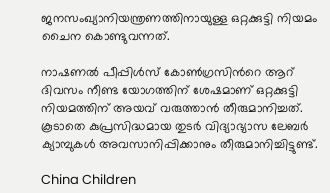ജനസംഖ്യാനിയന്ത്രണത്തിനായുള്ള ഒറ്റക്കുട്ടി നിയമം ചൈന കൊണ്ടുവന്നത്.

നാഷണല്‍ പീപ്പിള്‍സ് കോണ്‍ഗ്രസിന്‍റെ ആറ് ദിവസം നീണ്ട യോഗത്തിന് ശേഷമാണ് ഒറ്റക്കുട്ടി നിയമത്തിന് അയവ് വരുത്താന്‍ തീരുമാനിച്ചത്. കൂടാതെ കുപ്രസിദ്ധമായ തുടര്‍ വിദ്യാഭ്യാസ ലേബര്‍ ക്യാമ്പുകള്‍ അവസാനിപ്പിക്കാനും തീരുമാനിച്ചിട്ടുണ്ട്.

China Children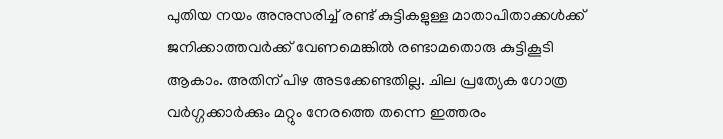പുതിയ നയം അനുസരിച്ച് രണ്ട് കുട്ടികളുള്ള മാതാപിതാക്കള്‍ക്ക് ജനിക്കാത്തവര്‍ക്ക് വേണമെങ്കില്‍ രണ്ടാമതൊരു കുട്ടികൂടി ആകാം. അതിന് പിഴ അടക്കേണ്ടതില്ല. ചില പ്രത്യേക ഗോത്ര വര്‍ഗ്ഗക്കാര്‍ക്കും മറ്റും നേരത്തെ തന്നെ ഇത്തരം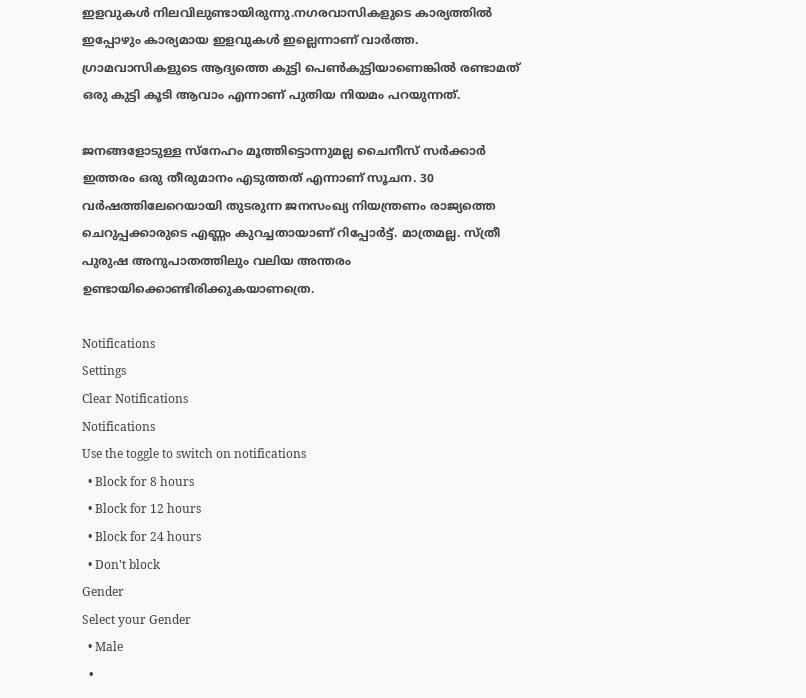ഇളവുകള്‍ നിലവിലുണ്ടായിരുന്നു.നഗരവാസികളുടെ കാര്യത്തില്‍ ഇപ്പോഴും കാര്യമായ ഇളവുകള്‍ ഇല്ലെന്നാണ് വാര്‍ത്ത. ഗ്രാമവാസികളുടെ ആദ്യത്തെ കുട്ടി പെണ്‍കുട്ടിയാണെങ്കില്‍ രണ്ടാമത് ഒരു കുട്ടി കൂടി ആവാം എന്നാണ് പുതിയ നിയമം പറയുന്നത്.

ജനങ്ങളോടുള്ള സ്‌നേഹം മൂത്തിട്ടൊന്നുമല്ല ചൈനീസ് സര്‍ക്കാര്‍ ഇത്തരം ഒരു തീരുമാനം എടുത്തത് എന്നാണ് സൂചന. 30 വര്‍ഷത്തിലേറെയായി തുടരുന്ന ജനസംഖ്യ നിയന്ത്രണം രാജ്യത്തെ ചെറുപ്പക്കാരുടെ എണ്ണം കുറച്ചതായാണ് റിപ്പോര്‍ട്ട്. മാത്രമല്ല. സ്ത്രീ പുരുഷ അനുപാതത്തിലും വലിയ അന്തരം ഉണ്ടായിക്കൊണ്ടിരിക്കുകയാണത്രെ.

Notifications
Settings
Clear Notifications
Notifications
Use the toggle to switch on notifications
  • Block for 8 hours
  • Block for 12 hours
  • Block for 24 hours
  • Don't block
Gender
Select your Gender
  • Male
  •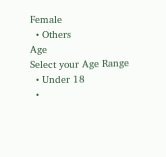Female
  • Others
Age
Select your Age Range
  • Under 18
  •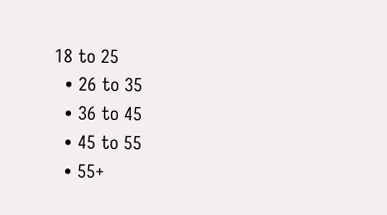18 to 25
  • 26 to 35
  • 36 to 45
  • 45 to 55
  • 55+